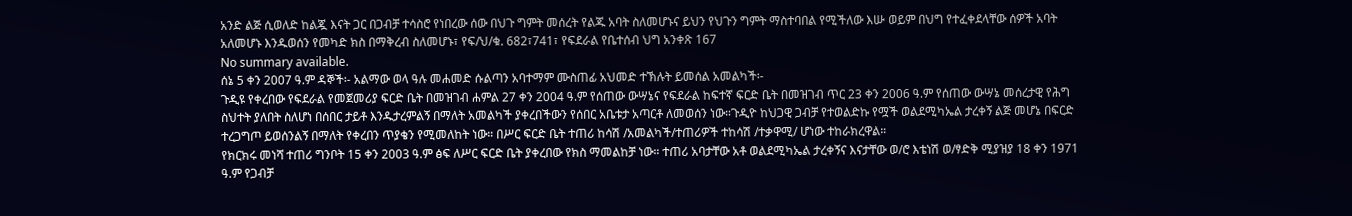አንድ ልጅ ሲወለድ ከልጇ እናት ጋር በጋብቻ ተሳስሮ የነበረው ሰው በህጉ ግምት መሰረት የልጁ አባት ስለመሆኑና ይህን የህጉን ግምት ማስተባበል የሚችለው እሡ ወይም በህግ የተፈቀደላቸው ሰዎች አባት አለመሆኑ እንዱወሰን የመካድ ክስ በማቅረብ ስለመሆኑ፣ የፍ/ህ/ቁ. 682፣741፣ የፍደራል የቤተሰብ ህግ አንቀጽ 167
No summary available.
ሰኔ 5 ቀን 2007 ዓ.ም ዳኞች፡- አልማው ወላ ዓሉ መሐመድ ሱልጣን አባተማም ሙስጠፊ አህመድ ተኽሉት ይመሰል አመልካች፡-
ጉዲዩ የቀረበው የፍደራል የመጀመሪያ ፍርድ ቤት በመዝገብ ሐምል 27 ቀን 2004 ዓ.ም የሰጠው ውሣኔና የፍደራል ከፍተኛ ፍርድ ቤት በመዝገብ ጥር 23 ቀን 2006 ዓ.ም የሰጠው ውሣኔ መሰረታዊ የሕግ ስህተት ያለበት ስለሆነ በሰበር ታይቶ እንዱታረምልኝ በማለት አመልካች ያቀረበችውን የሰበር አቤቱታ አጣርቶ ለመወሰን ነው።ጉዲዮ ከህጋዊ ጋብቻ የተወልድኩ የሟች ወልደሚካኤል ታረቀኝ ልጅ መሆኔ በፍርድ ተረጋግጦ ይወሰንልኝ በማለት የቀረበን ጥያቄን የሚመለከት ነው። በሥር ፍርድ ቤት ተጠሪ ከሳሽ /አመልካች/ተጠሪዎች ተከሳሽ /ተቃዋሚ/ ሆነው ተከራክረዋል።
የክርክሩ መነሻ ተጠሪ ግንቦት 15 ቀን 2003 ዓ.ም ፅፍ ለሥር ፍርድ ቤት ያቀረበው የክስ ማመልከቻ ነው። ተጠሪ አባታቸው አቶ ወልደሚካኤል ታረቀኝና እናታቸው ወ/ሮ እቴነሽ ወ/ፃድቅ ሚያዝያ 18 ቀን 1971 ዓ.ም የጋብቻ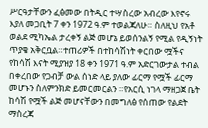ሥርዓታቸውን ፈፅመው በትዲር ተሣስረው አብረው እየኖሩ እያለ መጋቢት 7 ቀን 1972 ዓ.ም ተወልጃለሁ። ስለዚህ የአቶ ወልደ ሚካኤል ታረቀኝ ልጅ መሆኔ ይወሰንልኝ የሚል የዲኝነት ጥያቄ አቅርቧል።ተጠሪዎች በተከሳሽነት ቀርበው ሟችና የከሳሽ እናት ሚያዝያ 18 ቀን 1971 ዓ.ም አድርገውታል ተብል በቀረበው የጋብቻ ውል ሰነድ ላይ ያለው ፊርማ የሟች ፊርማ መሆኑን ስለምንክድ ይመርመርልን ።የአርሲ ነገላ ማዘጋጀ ቤት ከሳሽ የሟች ልጅ መሆናቸውን በመግለፅ የሰጠው የልደት ማስረጃ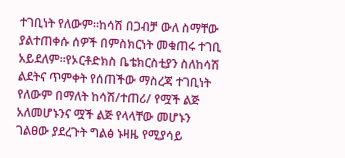ተገቢነት የለውም።ከሳሽ በጋብቻ ውለ ስማቸው ያልተጠቀሱ ሰዎች በምስክርነት መቁጠሩ ተገቢ አይደለም።የኦርቶድክስ ቤቴክርስቲያን ስለከሳሽ ልደትና ጥምቀት የሰጠችው ማስረጃ ተገቢነት የለውም በማለት ከሳሽ/ተጠሪ/ የሟች ልጅ አለመሆኑንና ሟች ልጅ የላላቸው መሆኑን ገልፀው ያደረጉት ግልፅ ኑዛዜ የሚያሳይ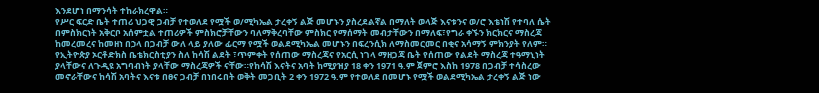እንደሆነ በማንሳት ተከራክረዋል።
የሥር ፍርድ ቤት ተጠሪ ህጋዊ ጋብቻ የተወለደ የሟች ወ/ሚካኤል ታረቀኝ ልጅ መሆኑን ያስረደልኛል በማለት ወላጅ እናቱንና ወ/ሮ እቴነሽ የተባለ ሴት በምስክርነት አቅርቦ አሰምቷል ተጠሪዎች ምስክሮቻቸውን ባለማቅረባቸው ምስክር የማሰማት መብታቸውን በማለፍ፣የግራ ቀኙን ክርክርና ማስረጃ ከመረመረና ከመዘነ በኃላ በጋብቻ ውለ ላይ ያለው ፊርማ የሟች ወልደሚካኤል መሆኑን በፍረንሲክ ለማስመርመር በቂና አሳማኝ ምክንያት የለም። የኢትዮጵያ ኦርቶድክስ ቤቴክርስቲያን ስለ ከሳሽ ልደት ፣ጥምቀት የሰጠው ማስረጃና የአርሲ ነገላ ማዘጋጃ ቤት የሰጠው የልደት ማስረጃ ተዓማኒነት ያላቸውና ለጉዲዩ አግባብነት ያላቸው ማስረጃዎች ናቸው።የከሳሽ እናትና አባት ከሚያዝያ 18 ቀን 1971 ዓ.ም ጀምሮ እስከ 1978 በጋብቻ ተሳስረው መኖራቸውና ከሳሽ አባትና እናቱ በፀና ጋብቻ በነበሩበት ወቅት መጋቢት 2 ቀን 1972 ዓ.ም የተወለደ በመሆኑ የሟች ወልደሚካኤል ታረቀኝ ልጅ ነው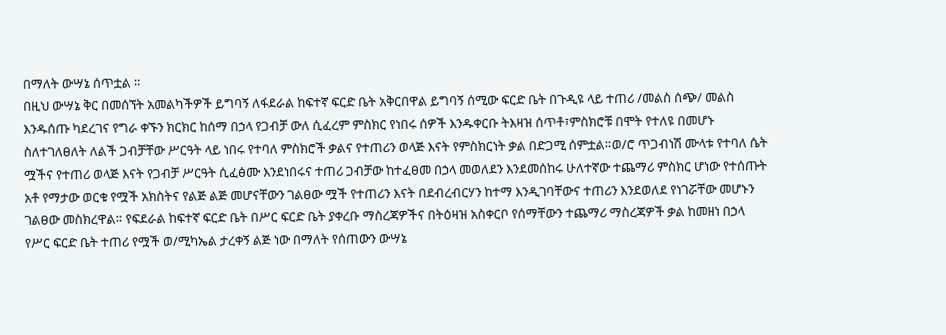በማለት ውሣኔ ሰጥቷል ።
በዚህ ውሣኔ ቅር በመሰኘት አመልካችዎች ይግባኝ ለፋደራል ከፍተኛ ፍርድ ቤት አቅርበዋል ይግባኝ ሰሚው ፍርድ ቤት በጉዲዩ ላይ ተጠሪ /መልስ ሰጭ/ መልስ እንዱሰጡ ካደረገና የግራ ቀኙን ክርክር ከሰማ በኃላ የጋብቻ ውለ ሲፈረም ምስክር የነበሩ ሰዎች እንዱቀርቡ ትእዛዝ ሰጥቶ፣ምስክሮቹ በሞት የተለዩ በመሆኑ ስለተገለፀለት ለልች ጋብቻቸው ሥርዓት ላይ ነበሩ የተባለ ምስክሮች ቃልና የተጠሪን ወላጅ እናት የምስክርነት ቃል በድጋሚ ሰምቷል።ወ/ሮ ጥጋብነሽ ሙላቱ የተባለ ሴት ሟችና የተጠሪ ወላጅ እናት የጋብቻ ሥርዓት ሲፈፅሙ እንደነበሩና ተጠሪ ጋብቻው ከተፈፀመ በኃላ መወለደን እንደመሰከሩ ሁለተኛው ተጨማሪ ምስክር ሆነው የተሰጡት አቶ የማታው ወርቁ የሟች አክስትና የልጅ ልጅ መሆናቸውን ገልፀው ሟች የተጠሪን እናት በደብረብርሃን ከተማ እንዲገባቸውና ተጠሪን እንደወለደ የነገሯቸው መሆኑን ገልፀው መስክረዋል። የፍደራል ከፍተኛ ፍርድ ቤት በሥር ፍርድ ቤት ያቀረቡ ማስረጃዎችና በትዕዛዝ አስቀርቦ የሰማቸውን ተጨማሪ ማስረጃዎች ቃል ከመዘነ በኃላ የሥር ፍርድ ቤት ተጠሪ የሟች ወ/ሚካኤል ታረቀኝ ልጅ ነው በማለት የሰጠውን ውሣኔ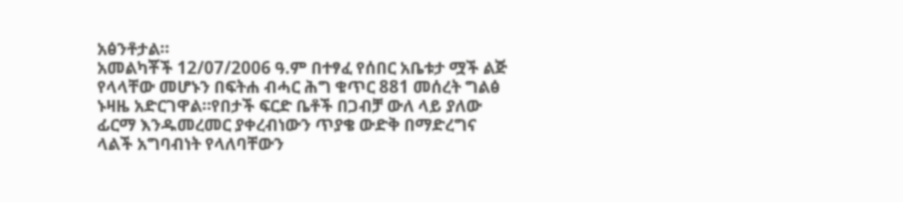አፅንቶታል።
አመልካቾች 12/07/2006 ዓ.ም በተፃፈ የሰበር አቤቱታ ሟች ልጅ የላላቸው መሆኑን በፍትሐ ብሓር ሕግ ቁጥር 881 መሰረት ግልፅ ኑዛዜ አድርገዋል።የበታች ፍርድ ቤቶች በጋብቻ ውለ ላይ ያለው ፊርማ እንዱመረመር ያቀረብነውን ጥያቄ ውድቅ በማድረግና ላልች አግባብነት የላለባቸውን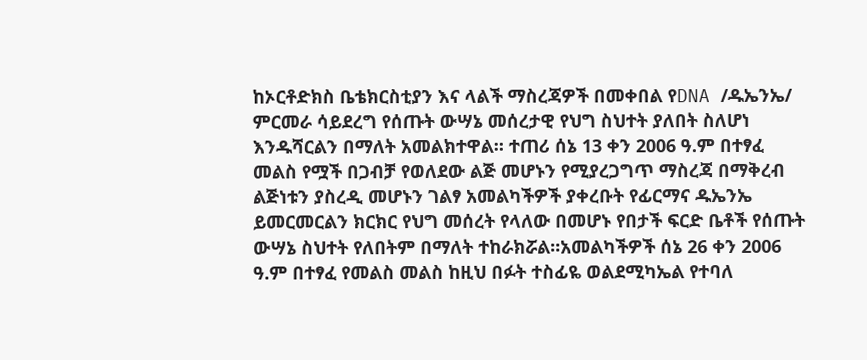ከኦርቶድክስ ቤቴክርስቲያን እና ላልች ማስረጃዎች በመቀበል የDNA /ዱኤንኤ/ ምርመራ ሳይደረግ የሰጡት ውሣኔ መሰረታዊ የህግ ስህተት ያለበት ስለሆነ እንዱሻርልን በማለት አመልክተዋል። ተጠሪ ሰኔ 13 ቀን 2006 ዓ.ም በተፃፈ መልስ የሟች በጋብቻ የወለደው ልጅ መሆኑን የሚያረጋግጥ ማስረጃ በማቅረብ ልጅነቱን ያስረዲ መሆኑን ገልፃ አመልካችዎች ያቀረቡት የፊርማና ዱኤንኤ ይመርመርልን ክርክር የህግ መሰረት የላለው በመሆኑ የበታች ፍርድ ቤቶች የሰጡት ውሣኔ ስህተት የለበትም በማለት ተከራክሯል።አመልካችዎች ሰኔ 26 ቀን 2006 ዓ.ም በተፃፈ የመልስ መልስ ከዚህ በፉት ተስፊዬ ወልደሚካኤል የተባለ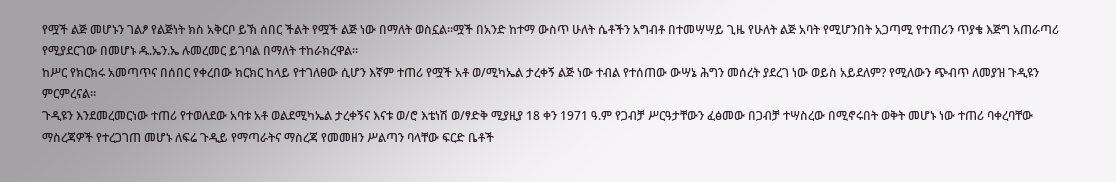የሟች ልጅ መሆኑን ገልፆ የልጅነት ክስ አቅርቦ ይኽ ሰበር ችልት የሟች ልጅ ነው በማለት ወስኗል።ሟች በአንድ ከተማ ውስጥ ሁለት ሴቶችን አግብቶ በተመሣሣይ ጊዜ የሁለት ልጅ አባት የሚሆንበት አጋጣሚ የተጠሪን ጥያቄ እጅግ አጠራጣሪ የሚያደርገው በመሆኑ ዱ.ኤን.ኤ ሉመረመር ይገባል በማለት ተከራክረዋል።
ከሥር የክርክሩ አመጣጥና በሰበር የቀረበው ክርክር ከላይ የተገለፀው ሲሆን እኛም ተጠሪ የሟች አቶ ወ/ሚካኤል ታረቀኝ ልጅ ነው ተብል የተሰጠው ውሣኔ ሕግን መሰረት ያደረገ ነው ወይስ አይደለም? የሚለውን ጭብጥ ለመያዝ ጉዲዩን ምርምረናል።
ጉዲዩን እንደመረመርነው ተጠሪ የተወለደው አባቱ አቶ ወልደሚካኤል ታረቀኝና እናቱ ወ/ሮ እቴነሽ ወ/ፃድቅ ሚያዚያ 18 ቀን 1971 ዓ.ም የጋብቻ ሥርዓታቸውን ፈፅመው በጋብቻ ተሣስረው በሚኖሩበት ወቅት መሆኑ ነው ተጠሪ ባቀረባቸው ማስረጃዎች የተረጋገጠ መሆኑ ለፍሬ ጉዲይ የማጣራትና ማስረጃ የመመዘን ሥልጣን ባላቸው ፍርድ ቤቶች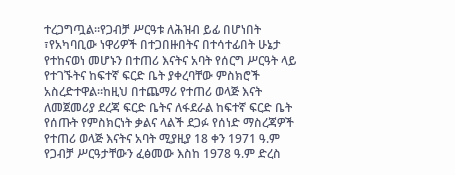ተረጋግጧል።የጋብቻ ሥርዓቱ ለሕዝብ ይፊ በሆነበት ፣የአካባቢው ነዋሪዎች በተጋበዙበትና በተሳተፊበት ሁኔታ የተከናወነ መሆኑን በተጠሪ እናትና አባት የሰርግ ሥርዓት ላይ የተገኙትና ከፍተኛ ፍርድ ቤት ያቀረባቸው ምስክሮች አስረድተዋል።ከዚህ በተጨማሪ የተጠሪ ወላጅ እናት ለመጀመሪያ ደረጃ ፍርድ ቤትና ለፋደራል ከፍተኛ ፍርድ ቤት የሰጡት የምስክርነት ቃልና ላልች ደጋፉ የሰነድ ማስረጃዎች የተጠሪ ወላጅ እናትና አባት ሚያዚያ 18 ቀን 1971 ዓ.ም የጋብቻ ሥርዓታቸውን ፈፅመው እስከ 1978 ዓ.ም ድረስ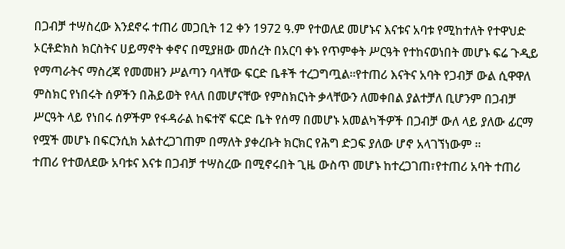በጋብቻ ተሣስረው እንደኖሩ ተጠሪ መጋቢት 12 ቀን 1972 ዓ.ም የተወለደ መሆኑና እናቱና አባቱ የሚከተለት የተዋህድ ኦርቶድክስ ክርስትና ሀይማኖት ቀኖና በሚያዘው መሰረት በአርባ ቀኑ የጥምቀት ሥርዓት የተከናወነበት መሆኑ ፍሬ ጉዲይ የማጣራትና ማስረጃ የመመዘን ሥልጣን ባላቸው ፍርድ ቤቶች ተረጋግጧል።የተጠሪ እናትና አባት የጋብቻ ውል ሲዋዋለ ምስክር የነበሩት ሰዎችን በሕይወት የላለ በመሆናቸው የምስክርነት ቃላቸውን ለመቀበል ያልተቻለ ቢሆንም በጋብቻ ሥርዓት ላይ የነበሩ ሰዎችም የፋዳራል ከፍተኛ ፍርድ ቤት የሰማ በመሆኑ አመልካችዎች በጋብቻ ውለ ላይ ያለው ፊርማ የሟች መሆኑ በፍርንሲክ አልተረጋገጠም በማለት ያቀረቡት ክርክር የሕግ ድጋፍ ያለው ሆኖ አላገኘነውም ።
ተጠሪ የተወለደው አባቱና እናቱ በጋብቻ ተሣስረው በሚኖሩበት ጊዜ ውስጥ መሆኑ ከተረጋገጠ፣የተጠሪ አባት ተጠሪ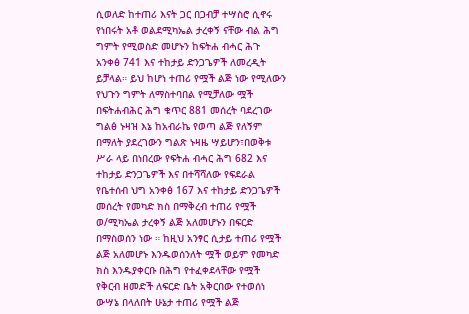ሲወለድ ከተጠሪ እናት ጋር በጋብቻ ተሣስሮ ሲኖሩ የነበሩት አቶ ወልደሚካኤል ታረቀኝ ናቸው ብል ሕግ ግምት የሚወስድ መሆኑን ከፍትሐ ብሓር ሕጉ አንቀፅ 741 እና ተከታይ ድንጋጌዎች ለመረዲት ይቻላል። ይህ ከሆነ ተጠሪ የሟች ልጅ ነው የሚለውን የህጉን ግምት ለማስተባበል የሚቻለው ሟች በፍትሐብሕር ሕግ ቁጥር 881 መሰረት ባደረገው ግልፅ ኑዛዝ እኔ ከአብራኬ የወጣ ልጅ የለኝም በማለት ያደረገውን ግልጽ ኑዛዜ ሣይሆን፣በወቅቱ ሥራ ላይ በነበረው የፍትሐ ብሓር ሕግ 682 እና ተከታይ ድንጋጌዎች እና በተሻሻለው የፍደራል የቤተሰብ ህግ አንቀፅ 167 እና ተከታይ ድንጋጌዎች መሰረት የመካድ ክስ በማቅረብ ተጠሪ የሟች ወ/ሚካኤል ታረቀኝ ልጅ አለመሆኑን በፍርድ በማስወሰን ነው ። ከዚህ አንፃር ሲታይ ተጠሪ የሟች ልጅ አለመሆኑ እንዱወሰንለት ሟች ወይም የመካድ ክስ እንዱያቀርቡ በሕግ የተፈቀደላቸው የሟች የቅርብ ዘመድች ለፍርድ ቤት አቅርበው የተወሰነ ውሣኔ በላለበት ሁኔታ ተጠሪ የሟች ልጅ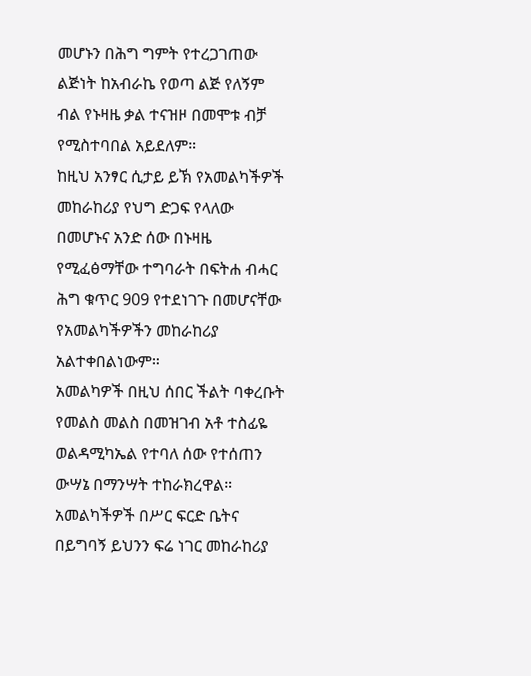መሆኑን በሕግ ግምት የተረጋገጠው ልጅነት ከአብራኬ የወጣ ልጅ የለኝም ብል የኑዛዜ ቃል ተናዝዞ በመሞቱ ብቻ የሚስተባበል አይደለም።
ከዚህ አንፃር ሲታይ ይኽ የአመልካችዎች መከራከሪያ የህግ ድጋፍ የላለው በመሆኑና አንድ ሰው በኑዛዜ የሚፈፅማቸው ተግባራት በፍትሐ ብሓር ሕግ ቁጥር 909 የተደነገጉ በመሆናቸው የአመልካችዎችን መከራከሪያ አልተቀበልነውም።
አመልካዎች በዚህ ሰበር ችልት ባቀረቡት የመልስ መልስ በመዝገብ አቶ ተስፊዬ ወልዳሚካኤል የተባለ ሰው የተሰጠን ውሣኔ በማንሣት ተከራክረዋል።
አመልካችዎች በሥር ፍርድ ቤትና በይግባኝ ይህንን ፍሬ ነገር መከራከሪያ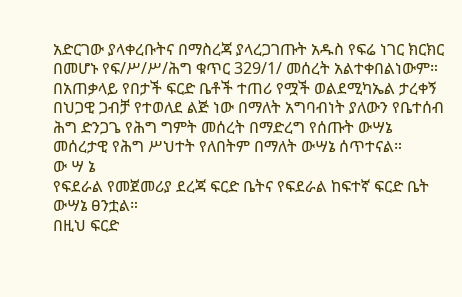አድርገው ያላቀረቡትና በማስረጃ ያላረጋገጡት አዱስ የፍሬ ነገር ክርክር በመሆኑ የፍ/ሥ/ሥ/ሕግ ቁጥር 329/1/ መሰረት አልተቀበልነውም። በአጠቃላይ የበታች ፍርድ ቤቶች ተጠሪ የሟች ወልደሚካኤል ታረቀኝ በህጋዊ ጋብቻ የተወለደ ልጅ ነው በማለት አግባብነት ያለውን የቤተሰብ ሕግ ድንጋጌ የሕግ ግምት መሰረት በማድረግ የሰጡት ውሣኔ መሰረታዊ የሕግ ሥህተት የለበትም በማለት ውሣኔ ሰጥተናል።
ው ሣ ኔ
የፍደራል የመጀመሪያ ደረጃ ፍርድ ቤትና የፍደራል ከፍተኛ ፍርድ ቤት ውሣኔ ፀንቷል።
በዚህ ፍርድ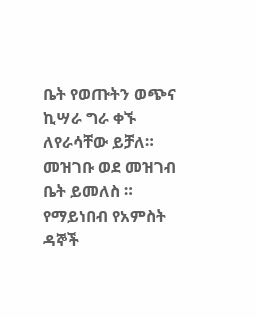ቤት የወጡትን ወጭና ኪሣራ ግራ ቀኙ ለየራሳቸው ይቻለ።
መዝገቡ ወደ መዝገብ ቤት ይመለስ ።
የማይነበብ የአምስት ዳኞች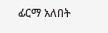ፊርማ አለበት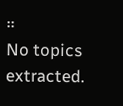።
No topics extracted.